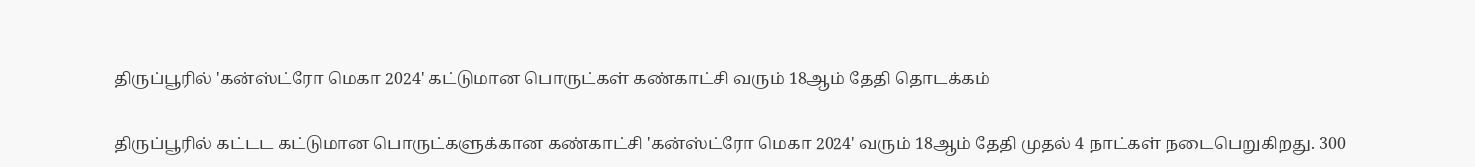திருப்பூரில் 'கன்ஸ்ட்ரோ மெகா 2024' கட்டுமான பொருட்கள் கண்காட்சி வரும் 18ஆம் தேதி தொடக்கம்

திருப்பூரில் கட்டட கட்டுமான பொருட்களுக்கான கண்காட்சி 'கன்ஸ்ட்ரோ மெகா 2024' வரும் 18ஆம் தேதி முதல் 4 நாட்கள் நடைபெறுகிறது. 300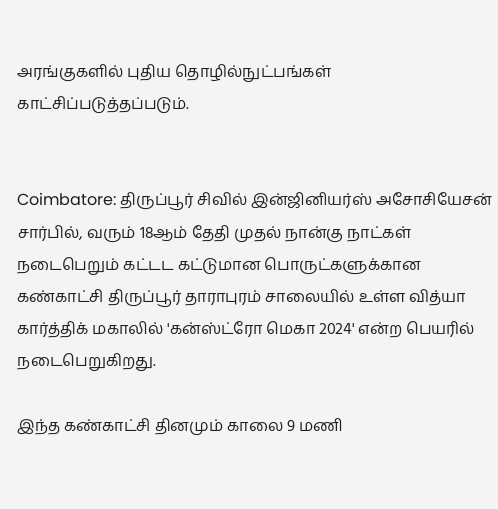அரங்குகளில் புதிய தொழில்நுட்பங்கள் காட்சிப்படுத்தப்படும்.


Coimbatore: திருப்பூர் சிவில் இன்ஜினியர்ஸ் அசோசியேசன் சார்பில், வரும் 18ஆம் தேதி முதல் நான்கு நாட்கள் நடைபெறும் கட்டட கட்டுமான பொருட்களுக்கான கண்காட்சி திருப்பூர் தாராபுரம் சாலையில் உள்ள வித்யா கார்த்திக் மகாலில் 'கன்ஸ்ட்ரோ மெகா 2024' என்ற பெயரில் நடைபெறுகிறது.

இந்த கண்காட்சி தினமும் காலை 9 மணி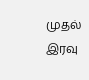முதல் இரவு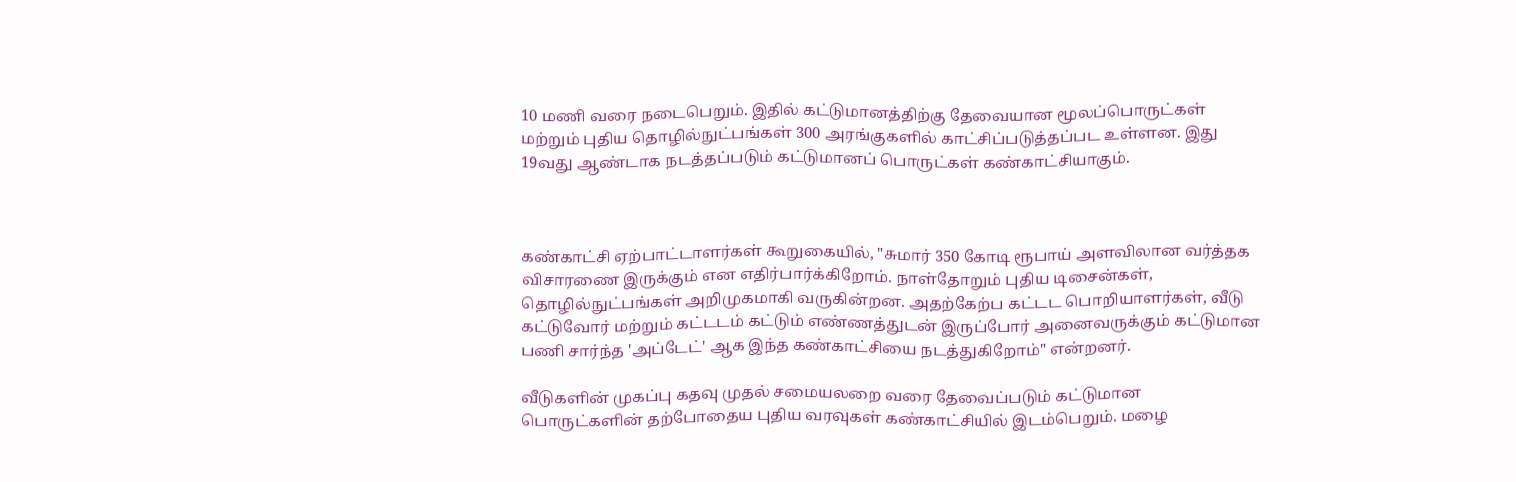10 மணி வரை நடைபெறும். இதில் கட்டுமானத்திற்கு தேவையான மூலப்பொருட்கள் மற்றும் புதிய தொழில்நுட்பங்கள் 300 அரங்குகளில் காட்சிப்படுத்தப்பட உள்ளன. இது 19வது ஆண்டாக நடத்தப்படும் கட்டுமானப் பொருட்கள் கண்காட்சியாகும்.



கண்காட்சி ஏற்பாட்டாளர்கள் கூறுகையில், "சுமார் 350 கோடி ரூபாய் அளவிலான வர்த்தக விசாரணை இருக்கும் என எதிர்பார்க்கிறோம். நாள்தோறும் புதிய டிசைன்கள், தொழில்நுட்பங்கள் அறிமுகமாகி வருகின்றன. அதற்கேற்ப கட்டட பொறியாளர்கள், வீடு கட்டுவோர் மற்றும் கட்டடம் கட்டும் எண்ணத்துடன் இருப்போர் அனைவருக்கும் கட்டுமான பணி சார்ந்த 'அப்டேட்' ஆக இந்த கண்காட்சியை நடத்துகிறோம்" என்றனர்.

வீடுகளின் முகப்பு கதவு முதல் சமையலறை வரை தேவைப்படும் கட்டுமான பொருட்களின் தற்போதைய புதிய வரவுகள் கண்காட்சியில் இடம்பெறும். மழை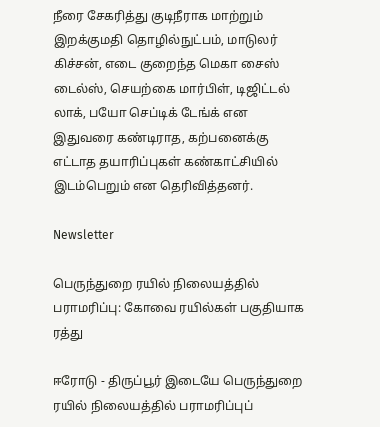நீரை சேகரித்து குடிநீராக மாற்றும் இறக்குமதி தொழில்நுட்பம், மாடுலர் கிச்சன், எடை குறைந்த மெகா சைஸ் டைல்ஸ், செயற்கை மார்பிள், டிஜிட்டல் லாக், பயோ செப்டிக் டேங்க் என இதுவரை கண்டிராத, கற்பனைக்கு எட்டாத தயாரிப்புகள் கண்காட்சியில் இடம்பெறும் என தெரிவித்தனர்.

Newsletter

பெருந்துறை ரயில் நிலையத்தில் பராமரிப்பு: கோவை ரயில்கள் பகுதியாக ரத்து

ஈரோடு - திருப்பூர் இடையே பெருந்துறை ரயில் நிலையத்தில் பராமரிப்புப்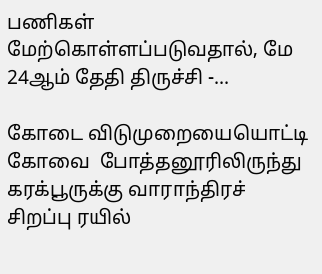பணிகள் மேற்கொள்ளப்படுவதால், மே 24ஆம் தேதி திருச்சி -...

கோடை விடுமுறையையொட்டி கோவை  போத்தனூரிலிருந்து கரக்பூருக்கு வாராந்திரச் சிறப்பு ரயில்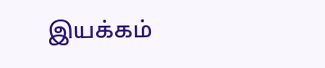இயக்கம்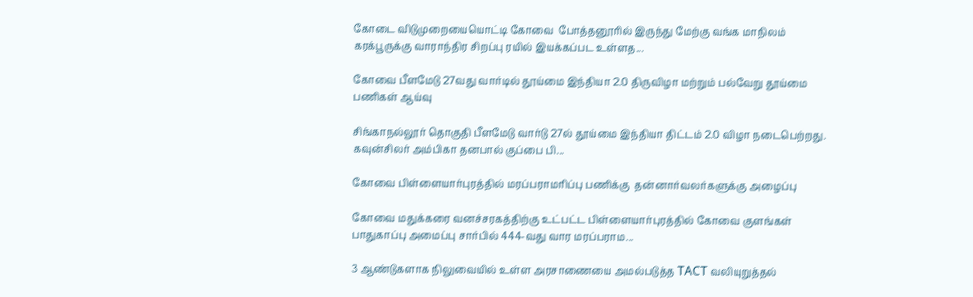கோடை விடுமுறையையொட்டி கோவை  போத்தனூரில் இருந்து மேற்கு வங்க மாநிலம் கரக்பூருக்கு வாராந்திர சிறப்பு ரயில் இயக்கப்பட உள்ளத...

கோவை பீளமேடு 27வது வார்டில் தூய்மை இந்தியா 2.0 திருவிழா மற்றும் பல்வேறு தூய்மை பணிகள் ஆய்வு

சிங்காநல்லூர் தொகுதி பீளமேடு வார்டு 27ல் தூய்மை இந்தியா திட்டம் 2.0 விழா நடைபெற்றது. கவுன்சிலர் அம்பிகா தனபால் குப்பை பி...

கோவை பிள்ளையார்புரத்தில் மரப்பராமரிப்பு பணிக்கு  தன்னார்வலர்களுக்கு அழைப்பு

கோவை மதுக்கரை வனச்சரகத்திற்கு உட்பட்ட பிள்ளையார்புரத்தில் கோவை குளங்கள் பாதுகாப்பு அமைப்பு சார்பில் 444-வது வார மரப்பராம...

3 ஆண்டுகளாக நிலுவையில் உள்ள அரசாணையை அமல்படுத்த TACT வலியுறுத்தல்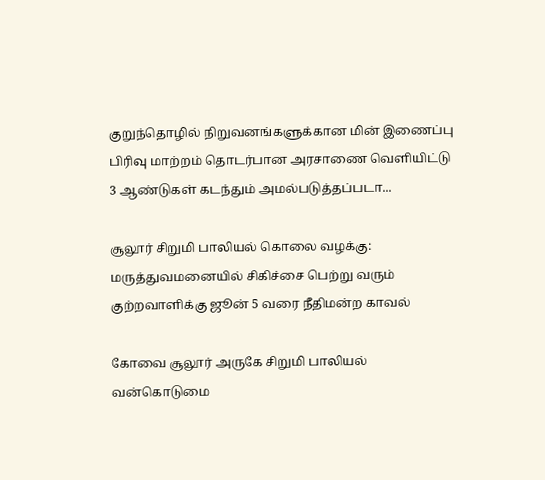குறுந்தொழில் நிறுவனங்களுக்கான மின் இணைப்பு பிரிவு மாற்றம் தொடர்பான அரசாணை வெளியிட்டு 3 ஆண்டுகள் கடந்தும் அமல்படுத்தப்படா...

சூலூர் சிறுமி பாலியல் கொலை வழக்கு: மருத்துவமனையில் சிகிச்சை பெற்று வரும் குற்றவாளிக்கு ஜூன் 5 வரை நீதிமன்ற காவல்

கோவை சூலூர் அருகே சிறுமி பாலியல் வன்கொடுமை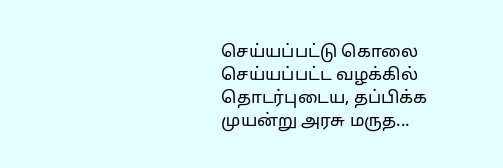செய்யப்பட்டு கொலை செய்யப்பட்ட வழக்கில் தொடர்புடைய, தப்பிக்க முயன்று அரசு மருத...